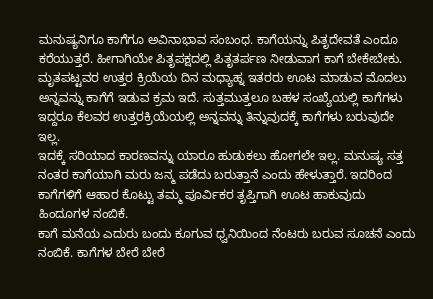ಮನುಷ್ಯನಿಗೂ ಕಾಗೆಗೂ ಅವಿನಾಭಾವ ಸಂಬಂಧ. ಕಾಗೆಯನ್ನು ಪಿತೃದೇವತೆ ಎಂದೂ ಕರೆಯುತ್ತರೆ. ಹೀಗಾಗಿಯೇ ಪಿತೃಪಕ್ಷದಲ್ಲಿ ಪಿತೃತರ್ಪಣ ನೀಡುವಾಗ ಕಾಗೆ ಬೇಕೇಬೇಕು.
ಮೃತಪಟ್ಟವರ ಉತ್ತರ ಕ್ರಿಯೆಯ ದಿನ ಮಧ್ಯಾಹ್ನ ಇತರರು ಊಟ ಮಾಡುವ ಮೊದಲು ಅನ್ನವನ್ನು ಕಾಗೆಗೆ ಇಡುವ ಕ್ರಮ ಇದೆ. ಸುತ್ತಮುತ್ತಲೂ ಬಹಳ ಸಂಖ್ಯೆಯಲ್ಲಿ ಕಾಗೆಗಳು ಇದ್ದರೂ ಕೆಲವರ ಉತ್ತರಕ್ರಿಯೆಯಲ್ಲಿ ಅನ್ನವನ್ನು ತಿನ್ನುವುದಕ್ಕೆ ಕಾಗೆಗಳು ಬರುವುದೇ ಇಲ್ಲ.
ಇದಕ್ಕೆ ಸರಿಯಾದ ಕಾರಣವನ್ನು ಯಾರೂ ಹುಡುಕಲು ಹೋಗಲೇ ಇಲ್ಲ. ಮನುಷ್ಯ ಸತ್ತ ನಂತರ ಕಾಗೆಯಾಗಿ ಮರು ಜನ್ಮ ಪಡೆದು ಬರುತ್ತಾನೆ ಎಂದು ಹೇಳುತ್ತಾರೆ. ಇದರಿಂದ ಕಾಗೆಗಳಿಗೆ ಆಹಾರ ಕೊಟ್ಟು ತಮ್ಮ ಪೂರ್ವಿಕರ ತೃಪ್ತಿಗಾಗಿ ಊಟ ಹಾಕುವುದು ಹಿಂದೂಗಳ ನಂಬಿಕೆ.
ಕಾಗೆ ಮನೆಯ ಎದುರು ಬಂದು ಕೂಗುವ ಧ್ವನಿಯಿಂದ ನೆಂಟರು ಬರುವ ಸೂಚನೆ ಎಂದು ನಂಬಿಕೆ. ಕಾಗೆಗಳ ಬೇರೆ ಬೇರೆ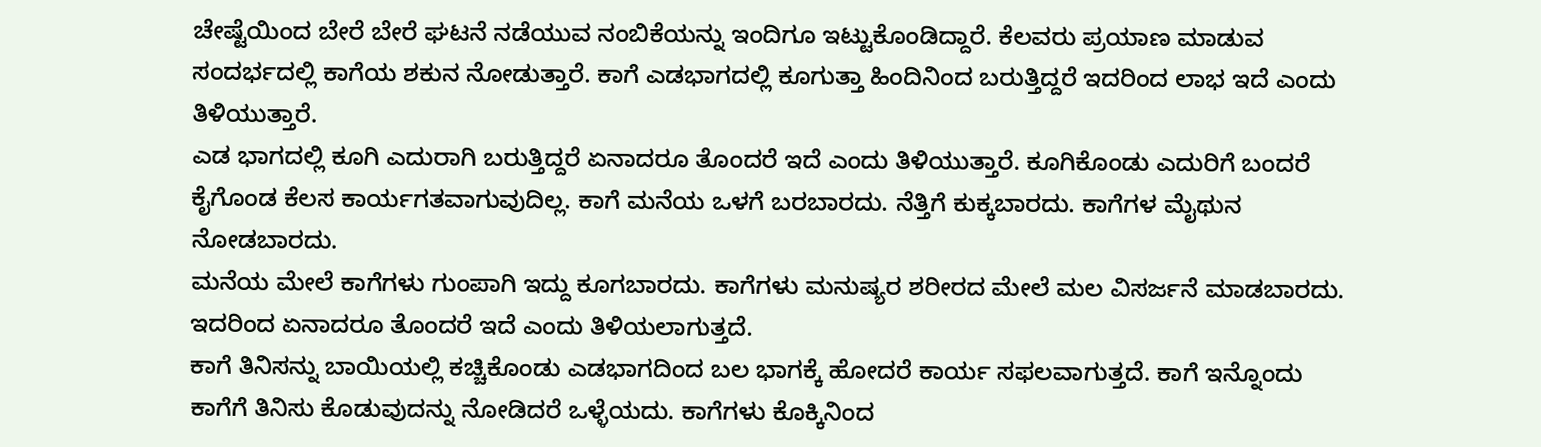ಚೇಷ್ಟೆಯಿಂದ ಬೇರೆ ಬೇರೆ ಘಟನೆ ನಡೆಯುವ ನಂಬಿಕೆಯನ್ನು ಇಂದಿಗೂ ಇಟ್ಟುಕೊಂಡಿದ್ದಾರೆ. ಕೆಲವರು ಪ್ರಯಾಣ ಮಾಡುವ ಸಂದರ್ಭದಲ್ಲಿ ಕಾಗೆಯ ಶಕುನ ನೋಡುತ್ತಾರೆ. ಕಾಗೆ ಎಡಭಾಗದಲ್ಲಿ ಕೂಗುತ್ತಾ ಹಿಂದಿನಿಂದ ಬರುತ್ತಿದ್ದರೆ ಇದರಿಂದ ಲಾಭ ಇದೆ ಎಂದು ತಿಳಿಯುತ್ತಾರೆ.
ಎಡ ಭಾಗದಲ್ಲಿ ಕೂಗಿ ಎದುರಾಗಿ ಬರುತ್ತಿದ್ದರೆ ಏನಾದರೂ ತೊಂದರೆ ಇದೆ ಎಂದು ತಿಳಿಯುತ್ತಾರೆ. ಕೂಗಿಕೊಂಡು ಎದುರಿಗೆ ಬಂದರೆ ಕೈಗೊಂಡ ಕೆಲಸ ಕಾರ್ಯಗತವಾಗುವುದಿಲ್ಲ. ಕಾಗೆ ಮನೆಯ ಒಳಗೆ ಬರಬಾರದು. ನೆತ್ತಿಗೆ ಕುಕ್ಕಬಾರದು. ಕಾಗೆಗಳ ಮೈಥುನ ನೋಡಬಾರದು.
ಮನೆಯ ಮೇಲೆ ಕಾಗೆಗಳು ಗುಂಪಾಗಿ ಇದ್ದು ಕೂಗಬಾರದು. ಕಾಗೆಗಳು ಮನುಷ್ಯರ ಶರೀರದ ಮೇಲೆ ಮಲ ವಿಸರ್ಜನೆ ಮಾಡಬಾರದು. ಇದರಿಂದ ಏನಾದರೂ ತೊಂದರೆ ಇದೆ ಎಂದು ತಿಳಿಯಲಾಗುತ್ತದೆ.
ಕಾಗೆ ತಿನಿಸನ್ನು ಬಾಯಿಯಲ್ಲಿ ಕಚ್ಚಿಕೊಂಡು ಎಡಭಾಗದಿಂದ ಬಲ ಭಾಗಕ್ಕೆ ಹೋದರೆ ಕಾರ್ಯ ಸಫಲವಾಗುತ್ತದೆ. ಕಾಗೆ ಇನ್ನೊಂದು ಕಾಗೆಗೆ ತಿನಿಸು ಕೊಡುವುದನ್ನು ನೋಡಿದರೆ ಒಳ್ಳೆಯದು. ಕಾಗೆಗಳು ಕೊಕ್ಕಿನಿಂದ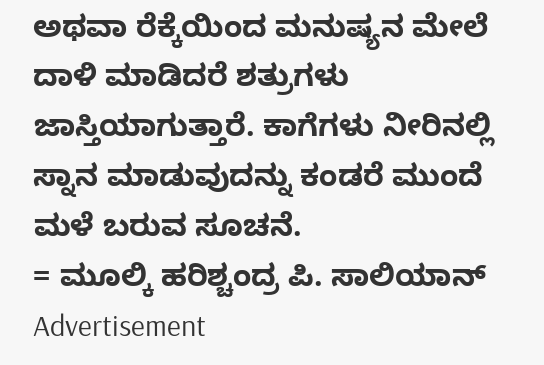ಅಥವಾ ರೆಕ್ಕೆಯಿಂದ ಮನುಷ್ಯನ ಮೇಲೆ ದಾಳಿ ಮಾಡಿದರೆ ಶತ್ರುಗಳು ಜಾಸ್ತಿಯಾಗುತ್ತಾರೆ. ಕಾಗೆಗಳು ನೀರಿನಲ್ಲಿ ಸ್ನಾನ ಮಾಡುವುದನ್ನು ಕಂಡರೆ ಮುಂದೆ ಮಳೆ ಬರುವ ಸೂಚನೆ.
= ಮೂಲ್ಕಿ ಹರಿಶ್ಚಂದ್ರ ಪಿ. ಸಾಲಿಯಾನ್
Advertisement